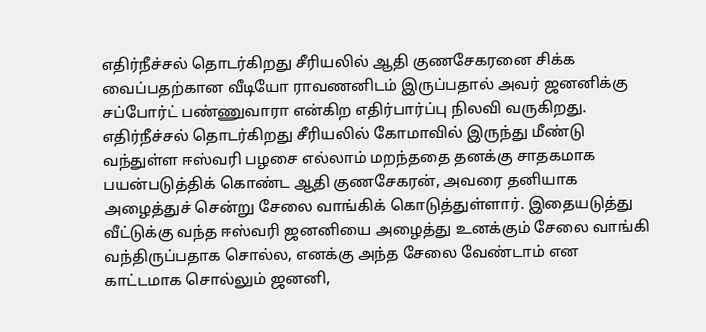எதிர்நீச்சல் தொடர்கிறது சீரியலில் ஆதி குணசேகரனை சிக்க வைப்பதற்கான வீடியோ ராவணனிடம் இருப்பதால் அவர் ஜனனிக்கு சப்போர்ட் பண்ணுவாரா என்கிற எதிர்பார்ப்பு நிலவி வருகிறது.
எதிர்நீச்சல் தொடர்கிறது சீரியலில் கோமாவில் இருந்து மீண்டு வந்துள்ள ஈஸ்வரி பழசை எல்லாம் மறந்ததை தனக்கு சாதகமாக பயன்படுத்திக் கொண்ட ஆதி குணசேகரன், அவரை தனியாக அழைத்துச் சென்று சேலை வாங்கிக் கொடுத்துள்ளார். இதையடுத்து வீட்டுக்கு வந்த ஈஸ்வரி ஜனனியை அழைத்து உனக்கும் சேலை வாங்கி வந்திருப்பதாக சொல்ல, எனக்கு அந்த சேலை வேண்டாம் என காட்டமாக சொல்லும் ஜனனி,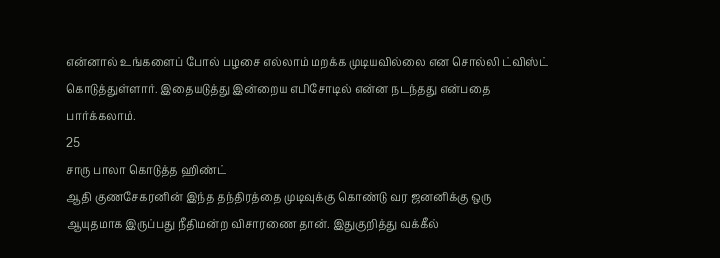என்னால் உங்களைப் போல் பழசை எல்லாம் மறக்க முடியவில்லை என சொல்லி ட்விஸ்ட் கொடுத்துள்ளார். இதையடுத்து இன்றைய எபிசோடில் என்ன நடந்தது என்பதை பார்க்கலாம்.
25
சாரு பாலா கொடுத்த ஹிண்ட்
ஆதி குணசேகரனின் இந்த தந்திரத்தை முடிவுக்கு கொண்டு வர ஜனனிக்கு ஒரு ஆயுதமாக இருப்பது நீதிமன்ற விசாரணை தான். இதுகுறித்து வக்கீல்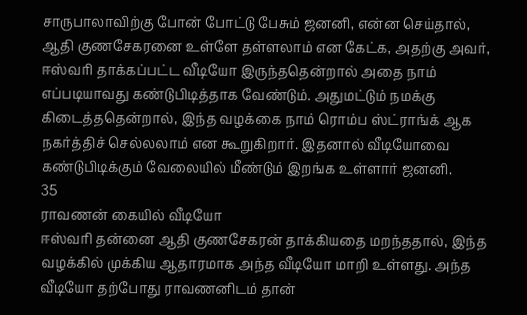சாருபாலாவிற்கு போன் போட்டு பேசும் ஜனனி, என்ன செய்தால், ஆதி குணசேகரனை உள்ளே தள்ளலாம் என கேட்க, அதற்கு அவர், ஈஸ்வரி தாக்கப்பட்ட வீடியோ இருந்ததென்றால் அதை நாம் எப்படியாவது கண்டுபிடித்தாக வேண்டும். அதுமட்டும் நமக்கு கிடைத்ததென்றால், இந்த வழக்கை நாம் ரொம்ப ஸ்ட்ராங்க் ஆக நகர்த்திச் செல்லலாம் என கூறுகிறார். இதனால் வீடியோவை கண்டுபிடிக்கும் வேலையில் மீண்டும் இறங்க உள்ளார் ஜனனி.
35
ராவணன் கையில் வீடியோ
ஈஸ்வரி தன்னை ஆதி குணசேகரன் தாக்கியதை மறந்ததால், இந்த வழக்கில் முக்கிய ஆதாரமாக அந்த வீடியோ மாறி உள்ளது. அந்த வீடியோ தற்போது ராவணனிடம் தான்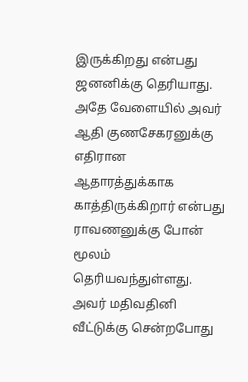இருக்கிறது என்பது ஜனனிக்கு தெரியாது. அதே வேளையில் அவர் ஆதி குணசேகரனுக்கு எதிரான ஆதாரத்துக்காக காத்திருக்கிறார் என்பது ராவணனுக்கு போன் மூலம் தெரியவந்துள்ளது. அவர் மதிவதினி வீட்டுக்கு சென்றபோது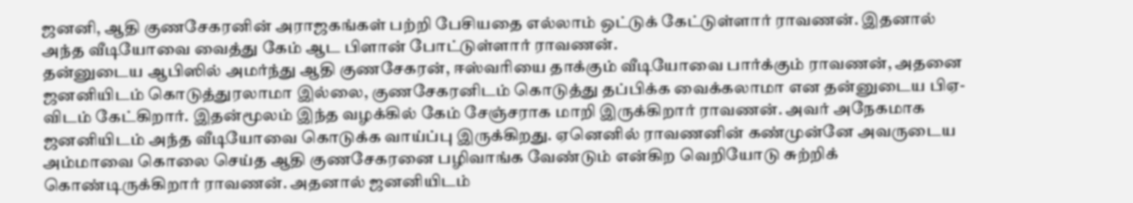ஜனனி, ஆதி குணசேகரனின் அராஜகங்கள் பற்றி பேசியதை எல்லாம் ஒட்டுக் கேட்டுள்ளார் ராவணன். இதனால் அந்த வீடியோவை வைத்து கேம் ஆட பிளான் போட்டுள்ளார் ராவணன்.
தன்னுடைய ஆபிஸில் அமர்ந்து ஆதி குணசேகரன், ஈஸ்வரியை தாக்கும் வீடியோவை பார்க்கும் ராவணன், அதனை ஜனனியிடம் கொடுத்துரலாமா இல்லை, குணசேகரனிடம் கொடுத்து தப்பிக்க வைக்கலாமா என தன்னுடைய பிஏ-விடம் கேட்கிறார். இதன்மூலம் இந்த வழக்கில் கேம் சேஞ்சராக மாறி இருக்கிறார் ராவணன். அவர் அநேகமாக ஜனனியிடம் அந்த வீடியோவை கொடுக்க வாய்ப்பு இருக்கிறது. ஏனெனில் ராவணனின் கண்முன்னே அவருடைய அம்மாவை கொலை செய்த ஆதி குணசேகரனை பழிவாங்க வேண்டும் என்கிற வெறியோடு சுற்றிக் கொண்டிருக்கிறார் ராவணன். அதனால் ஜனனியிடம்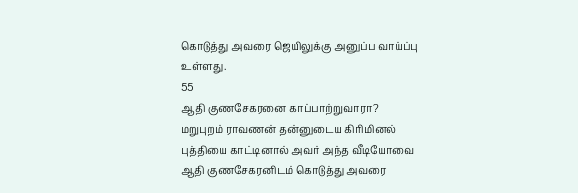கொடுத்து அவரை ஜெயிலுக்கு அனுப்ப வாய்ப்பு உள்ளது.
55
ஆதி குணசேகரனை காப்பாற்றுவாரா?
மறுபுறம் ராவணன் தன்னுடைய கிரிமினல் புத்தியை காட்டினால் அவர் அந்த வீடியோவை ஆதி குணசேகரனிடம் கொடுத்து அவரை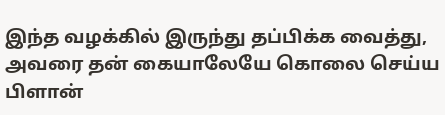இந்த வழக்கில் இருந்து தப்பிக்க வைத்து, அவரை தன் கையாலேயே கொலை செய்ய பிளான்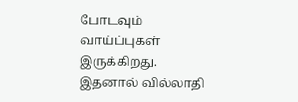போடவும் வாய்ப்புகள் இருக்கிறது. இதனால் வில்லாதி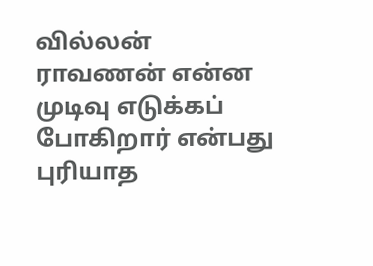வில்லன் ராவணன் என்ன முடிவு எடுக்கப் போகிறார் என்பது புரியாத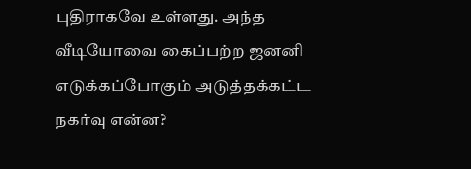புதிராகவே உள்ளது. அந்த வீடியோவை கைப்பற்ற ஜனனி எடுக்கப்போகும் அடுத்தக்கட்ட நகர்வு என்ன?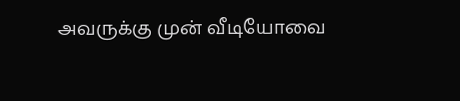அவருக்கு முன் வீடியோவை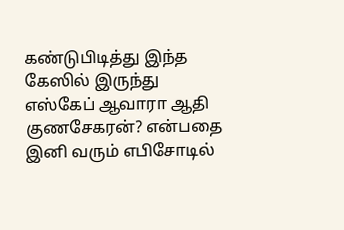கண்டுபிடித்து இந்த கேஸில் இருந்து எஸ்கேப் ஆவாரா ஆதி குணசேகரன்? என்பதை இனி வரும் எபிசோடில்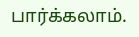பார்க்கலாம்.